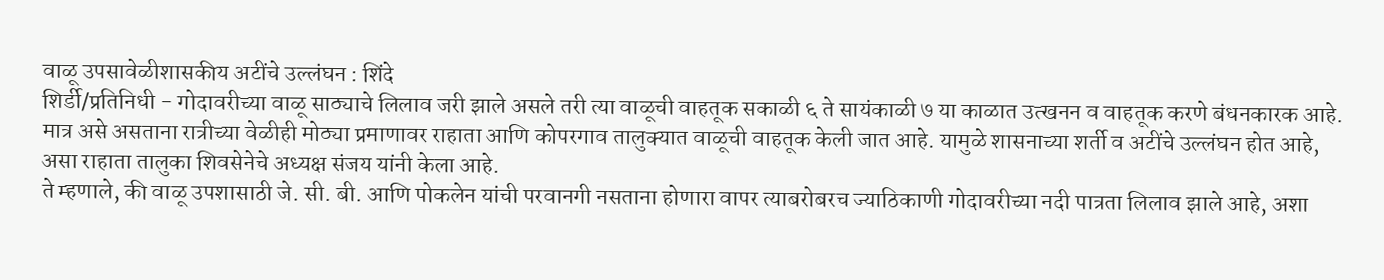वाळू उपसावेळीशासकीय अटींचे उल्लंघन : शिंदे
शिर्डी/प्रतिनिधी - गोदावरीच्या वाळू साठ्याचे लिलाव जरी झाले असले तरी त्या वाळूची वाहतूक सकाळी ६ ते सायंकाळी ७ या काळात उत्खनन व वाहतूक करणे बंधनकारक आहे. मात्र असे असताना रात्रीच्या वेळीही मोठ्या प्रमाणावर राहाता आणि कोपरगाव तालुक्यात वाळूची वाहतूक केली जात आहे. यामुळे शासनाच्या शर्ती व अटींचे उल्लंघन होत आहे, असा राहाता तालुका शिवसेनेचे अध्यक्ष संजय यांनी केला आहे.
ते म्हणाले, की वाळू उपशासाठी जे. सी. बी. आणि पोकलेन यांची परवानगी नसताना होणारा वापर त्याबरोबरच ज्याठिकाणी गोदावरीच्या नदी पात्रता लिलाव झाले आहे, अशा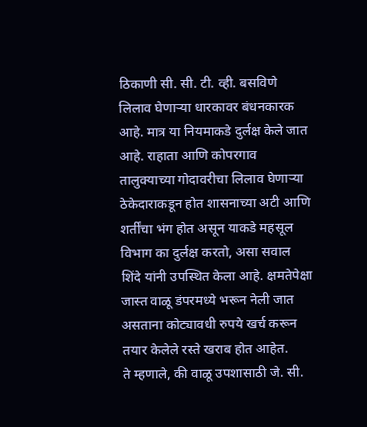ठिकाणी सी. सी. टी. व्ही. बसविणे लिलाव घेणाऱ्या धारकावर बंधनकारक आहे. मात्र या नियमाकडे दुर्लक्ष केले जात आहे. राहाता आणि कोपरगाव तालुक्याच्या गोदावरीचा लिलाव घेणाऱ्या ठेकेदाराकडून होत शासनाच्या अटी आणि शर्तींचा भंग होत असून याकडे महसूल विभाग का दुर्लक्ष करतो, असा सवाल शिंदे यांनी उपस्थित केला आहे. क्षमतेपेक्षा जास्त वाळू डंपरमध्ये भरून नेली जात असताना कोट्यावधी रुपये खर्च करून तयार केलेले रस्ते खराब होत आहेत.
ते म्हणाले, की वाळू उपशासाठी जे. सी.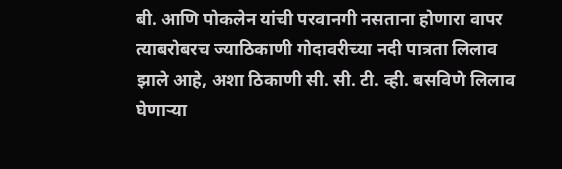बी. आणि पोकलेन यांची परवानगी नसताना होणारा वापर त्याबरोबरच ज्याठिकाणी गोदावरीच्या नदी पात्रता लिलाव झाले आहे, अशा ठिकाणी सी. सी. टी. व्ही. बसविणे लिलाव घेणाऱ्या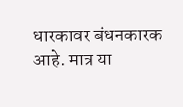धारकावर बंधनकारक आहे. मात्र या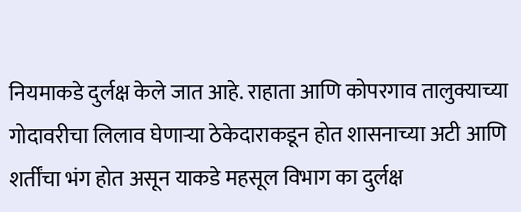नियमाकडे दुर्लक्ष केले जात आहे. राहाता आणि कोपरगाव तालुक्याच्या गोदावरीचा लिलाव घेणाऱ्या ठेकेदाराकडून होत शासनाच्या अटी आणि शर्तींचा भंग होत असून याकडे महसूल विभाग का दुर्लक्ष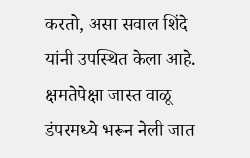करतो, असा सवाल शिंदे यांनी उपस्थित केला आहे. क्षमतेपेक्षा जास्त वाळू डंपरमध्ये भरून नेली जात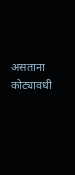असताना कोट्यावधी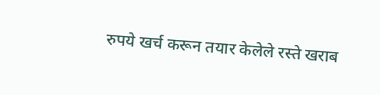रुपये खर्च करून तयार केलेले रस्ते खराब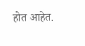होत आहेत.